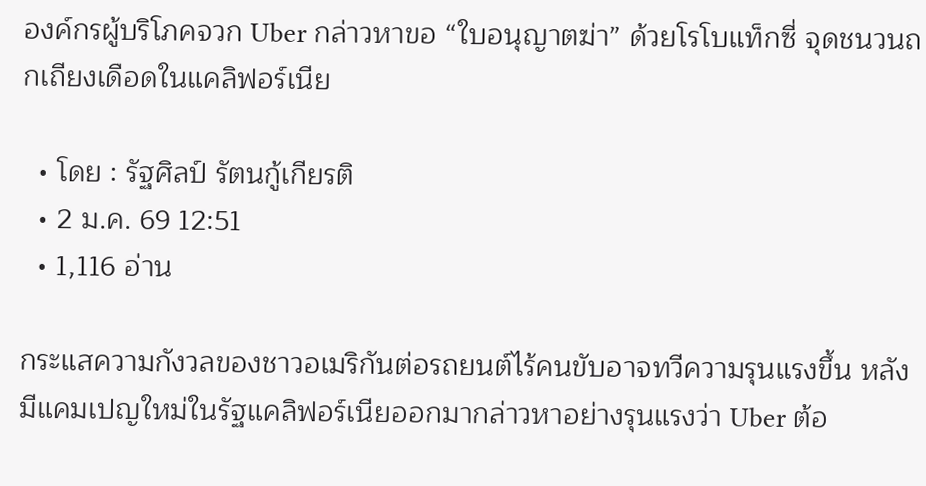องค์กรผู้บริโภคจวก Uber กล่าวหาขอ “ใบอนุญาตฆ่า” ด้วยโรโบแท็กซี่ จุดชนวนถกเถียงเดือดในแคลิฟอร์เนีย

  • โดย : รัฐศิลป์ รัตนกู้เกียรติ
  • 2 ม.ค. 69 12:51
  • 1,116 อ่าน

กระแสความกังวลของชาวอเมริกันต่อรถยนต์ไร้คนขับอาจทวีความรุนแรงขึ้น หลังมีแคมเปญใหม่ในรัฐแคลิฟอร์เนียออกมากล่าวหาอย่างรุนแรงว่า Uber ต้อ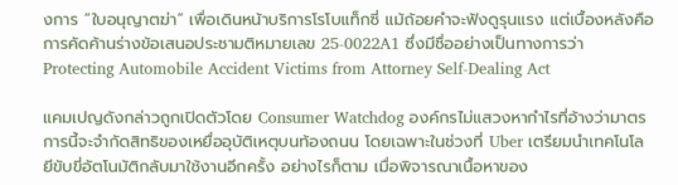งการ “ใบอนุญาตฆ่า” เพื่อเดินหน้าบริการโรโบแท็กซี่ แม้ถ้อยคำจะฟังดูรุนแรง แต่เบื้องหลังคือการคัดค้านร่างข้อเสนอประชามติหมายเลข 25-0022A1 ซึ่งมีชื่ออย่างเป็นทางการว่า Protecting Automobile Accident Victims from Attorney Self-Dealing Act

แคมเปญดังกล่าวถูกเปิดตัวโดย Consumer Watchdog องค์กรไม่แสวงหากำไรที่อ้างว่ามาตรการนี้จะจำกัดสิทธิของเหยื่ออุบัติเหตุบนท้องถนน โดยเฉพาะในช่วงที่ Uber เตรียมนำเทคโนโลยีขับขี่อัตโนมัติกลับมาใช้งานอีกครั้ง อย่างไรก็ตาม เมื่อพิจารณาเนื้อหาของ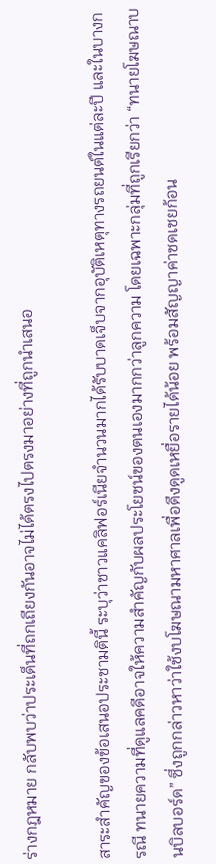ร่างกฎหมาย กลับพบว่าประเด็นที่ถกเถียงกันอาจไม่ได้ตรงไปตรงมาอย่างที่ถูกนำเสนอ

สาระสำคัญของข้อเสนอประชามตินี้ ระบุว่าชาวแคลิฟอร์เนียจำนวนมากได้รับบาดเจ็บจากอุบัติเหตุทางรถยนต์ในแต่ละปี และในบางกรณี ทนายความที่ดูแลคดีอาจให้ความสำคัญกับผลประโยชน์ของตนเองมากกว่าลูกความ โดยเฉพาะกลุ่มที่ถูกเรียกว่า “ทนายโฆษณาบนบิลบอร์ด” ซึ่งถูกกล่าวหาว่าใช้งบโฆษณามหาศาลเพื่อดึงดูดเหยื่อรายได้น้อย พร้อมสัญญาค่าชดเชยก้อน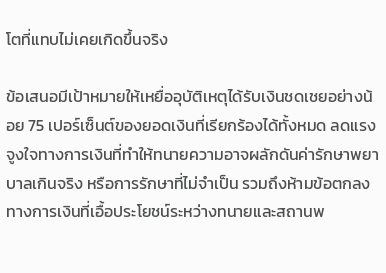โตที่แทบไม่เคยเกิดขึ้นจริง

ข้อเสนอมีเป้าหมายให้เหยื่ออุบัติเหตุได้รับเงินชดเชยอย่างน้อย 75 เปอร์เซ็นต์ของยอดเงินที่เรียกร้องได้ทั้งหมด ลดแรงจูงใจทางการเงินที่ทำให้ทนายความอาจผลักดันค่ารักษาพยาบาลเกินจริง หรือการรักษาที่ไม่จำเป็น รวมถึงห้ามข้อตกลงทางการเงินที่เอื้อประโยชน์ระหว่างทนายและสถานพ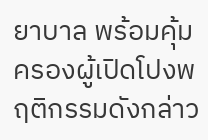ยาบาล พร้อมคุ้มครองผู้เปิดโปงพฤติกรรมดังกล่าว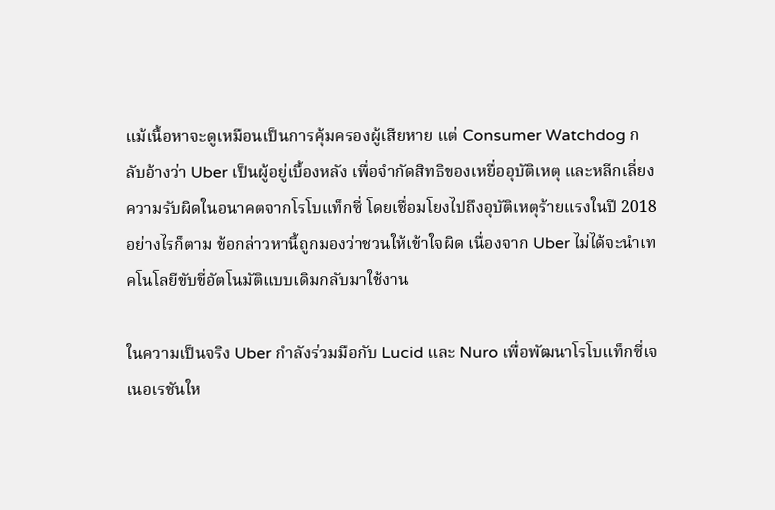แม้เนื้อหาจะดูเหมือนเป็นการคุ้มครองผู้เสียหาย แต่ Consumer Watchdog กลับอ้างว่า Uber เป็นผู้อยู่เบื้องหลัง เพื่อจำกัดสิทธิของเหยื่ออุบัติเหตุ และหลีกเลี่ยงความรับผิดในอนาคตจากโรโบแท็กซี่ โดยเชื่อมโยงไปถึงอุบัติเหตุร้ายแรงในปี 2018 อย่างไรก็ตาม ข้อกล่าวหานี้ถูกมองว่าชวนให้เข้าใจผิด เนื่องจาก Uber ไม่ได้จะนำเทคโนโลยีขับขี่อัตโนมัติแบบเดิมกลับมาใช้งาน

ในความเป็นจริง Uber กำลังร่วมมือกับ Lucid และ Nuro เพื่อพัฒนาโรโบแท็กซี่เจเนอเรชันให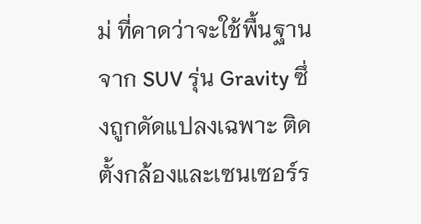ม่ ที่คาดว่าจะใช้พื้นฐานจาก SUV รุ่น Gravity ซึ่งถูกดัดแปลงเฉพาะ ติดตั้งกล้องและเซนเซอร์ร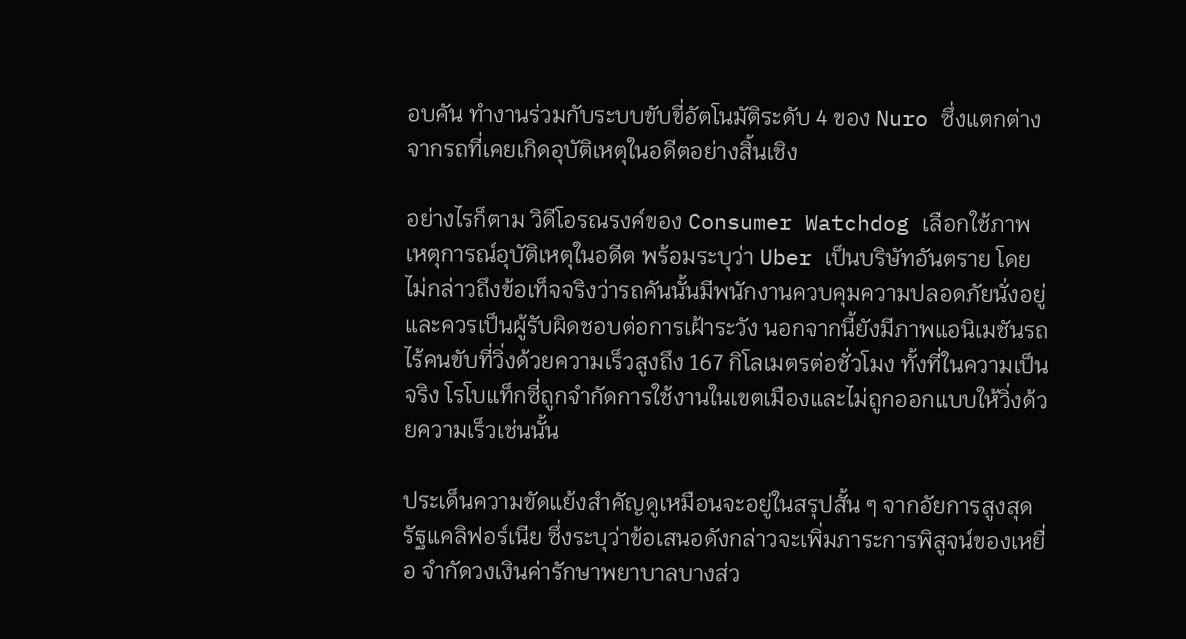อบคัน ทำงานร่วมกับระบบขับขี่อัตโนมัติระดับ 4 ของ Nuro ซึ่งแตกต่างจากรถที่เคยเกิดอุบัติเหตุในอดีตอย่างสิ้นเชิง

อย่างไรก็ตาม วิดีโอรณรงค์ของ Consumer Watchdog เลือกใช้ภาพเหตุการณ์อุบัติเหตุในอดีต พร้อมระบุว่า Uber เป็นบริษัทอันตราย โดยไม่กล่าวถึงข้อเท็จจริงว่ารถคันนั้นมีพนักงานควบคุมความปลอดภัยนั่งอยู่ และควรเป็นผู้รับผิดชอบต่อการเฝ้าระวัง นอกจากนี้ยังมีภาพแอนิเมชันรถไร้คนขับที่วิ่งด้วยความเร็วสูงถึง 167 กิโลเมตรต่อชั่วโมง ทั้งที่ในความเป็นจริง โรโบแท็กซี่ถูกจำกัดการใช้งานในเขตเมืองและไม่ถูกออกแบบให้วิ่งด้วยความเร็วเช่นนั้น

ประเด็นความขัดแย้งสำคัญดูเหมือนจะอยู่ในสรุปสั้น ๆ จากอัยการสูงสุดรัฐแคลิฟอร์เนีย ซึ่งระบุว่าข้อเสนอดังกล่าวจะเพิ่มภาระการพิสูจน์ของเหยื่อ จำกัดวงเงินค่ารักษาพยาบาลบางส่ว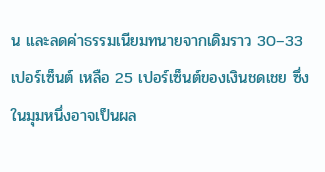น และลดค่าธรรมเนียมทนายจากเดิมราว 30–33 เปอร์เซ็นต์ เหลือ 25 เปอร์เซ็นต์ของเงินชดเชย ซึ่งในมุมหนึ่งอาจเป็นผล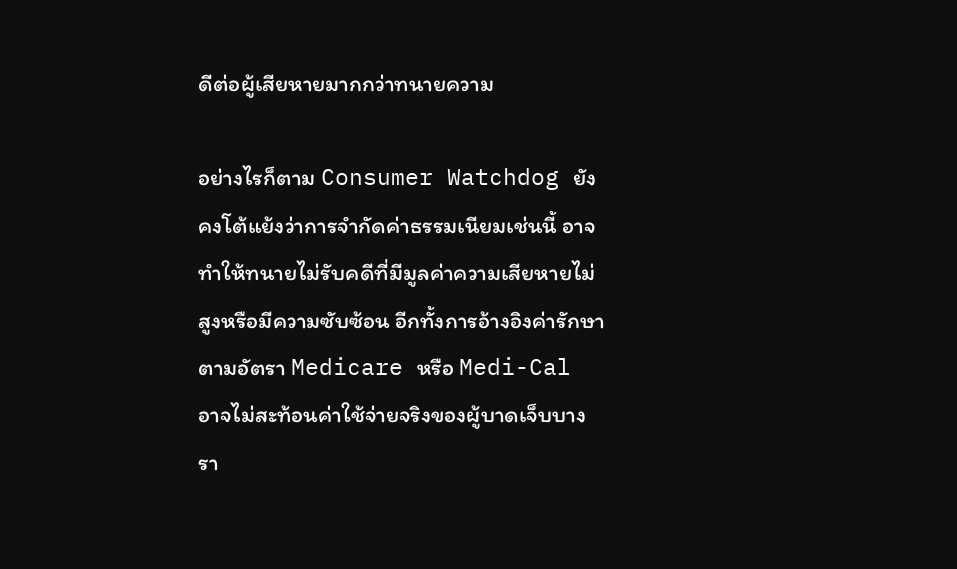ดีต่อผู้เสียหายมากกว่าทนายความ

อย่างไรก็ตาม Consumer Watchdog ยังคงโต้แย้งว่าการจำกัดค่าธรรมเนียมเช่นนี้ อาจทำให้ทนายไม่รับคดีที่มีมูลค่าความเสียหายไม่สูงหรือมีความซับซ้อน อีกทั้งการอ้างอิงค่ารักษาตามอัตรา Medicare หรือ Medi-Cal อาจไม่สะท้อนค่าใช้จ่ายจริงของผู้บาดเจ็บบางรา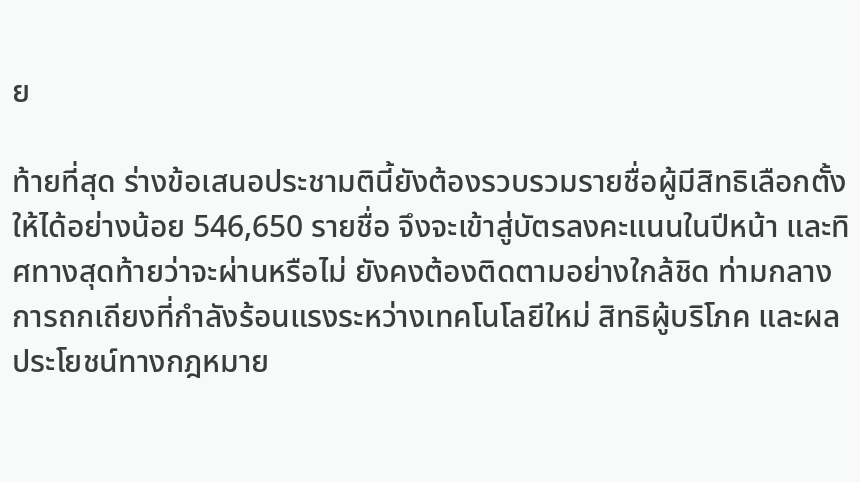ย

ท้ายที่สุด ร่างข้อเสนอประชามตินี้ยังต้องรวบรวมรายชื่อผู้มีสิทธิเลือกตั้งให้ได้อย่างน้อย 546,650 รายชื่อ จึงจะเข้าสู่บัตรลงคะแนนในปีหน้า และทิศทางสุดท้ายว่าจะผ่านหรือไม่ ยังคงต้องติดตามอย่างใกล้ชิด ท่ามกลางการถกเถียงที่กำลังร้อนแรงระหว่างเทคโนโลยีใหม่ สิทธิผู้บริโภค และผลประโยชน์ทางกฎหมาย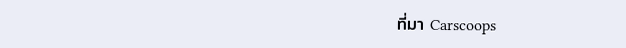ที่มา Carscoops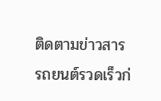ติดตามข่าวสารรถยนต์รวดเร็วก่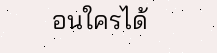อนใครได้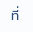ที่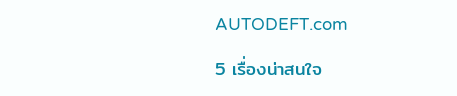AUTODEFT.com

5 เรื่องน่าสนใจ